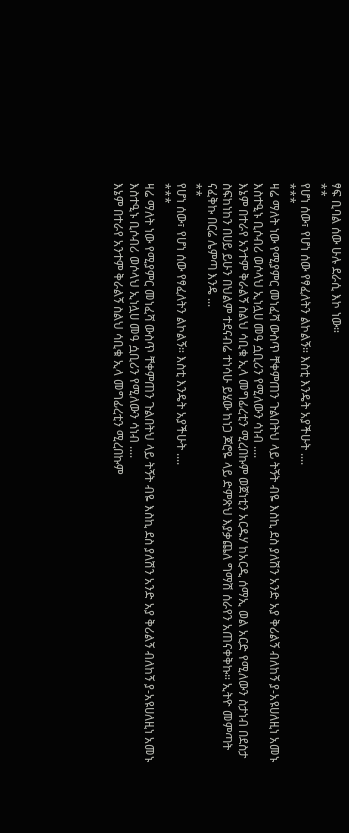ፃፍ ቢባል ሰው ሁሉ ደራሲ እኮ ነው።
**
የሆነ ሰው፣ የሆነ ሰው የፃፈለትን ልኮልኝ። እስቲ እንዴት አያችሁት ....
***
ዛሬ ማለት ነው የሚያምር መነፈሻ ውስጥ ቸቀምጠን ጉልበትህ ላይ ትኝት ብዬ እስኪ ደስ ያለሽን አንድ አያ ቅሪልኝ ብለከኝ ያ-አዩሀለዚነ አመኑ እስተዒኑ ቢሶብሪ ወሶላህ ኢነሏሀ መዓ ሷቢሪን የሚለውን ሳነብ ....
እኔም በተራየ አንተም ቅራልኝ ስልህ ሳቢቁ ኢላ መግፊረቲን ሚረበኩም ወጀነቲን አርዱሃ ከአርዲ ሰማኢ ወል አርድ የሚለውን ስታነብ በደስታ ስፍከነከን በሀይ ይሁን በህልም ተደናብሬ ተነሳሁ ይሄው ከነጋ ጆሮዬ ላይ ድምጽህ እያቃጨለ ግማሽ ሰራየን አጠናቀቅኩ። ኢትዮ መምጣት ናፈቅኩ በርሬ ሌምጣ እንዴ ...
**
የሆነ ሰው፣ የሆነ ሰው የፃፈለትን ልኮልኝ። እስቲ እንዴት አያችሁት ....
***
ዛሬ ማለት ነው የሚያምር መነፈሻ ውስጥ ቸቀምጠን ጉልበትህ ላይ ትኝት ብዬ እስኪ ደስ ያለሽን አንድ አያ ቅሪልኝ ብለከኝ ያ-አዩሀለዚነ አመኑ እስተዒኑ ቢሶብሪ ወሶላህ ኢነሏሀ መዓ ሷቢሪን የሚለውን ሳነብ ....
እኔም በተራየ አንተም ቅራልኝ ስልህ ሳቢቁ ኢላ መግፊረቲን ሚረበኩም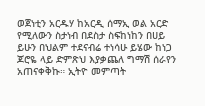ወጀነቲን አርዱሃ ከአርዲ ሰማኢ ወል አርድ የሚለውን ስታነብ በደስታ ስፍከነከን በሀይ ይሁን በህልም ተደናብሬ ተነሳሁ ይሄው ከነጋ ጆሮዬ ላይ ድምጽህ እያቃጨለ ግማሽ ሰራየን አጠናቀቅኩ። ኢትዮ መምጣት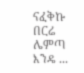ናፈቅኩ በርሬ ሌምጣ እንዴ ...